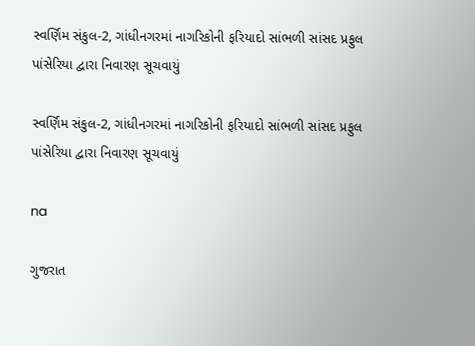સ્વર્ણિમ સંકુલ-2, ગાંધીનગરમાં નાગરિકોની ફરિયાદો સાંભળી સાંસદ પ્રફુલ પાંસેરિયા દ્વારા નિવારણ સૂચવાયું

સ્વર્ણિમ સંકુલ-2, ગાંધીનગરમાં નાગરિકોની ફરિયાદો સાંભળી સાંસદ પ્રફુલ પાંસેરિયા દ્વારા નિવારણ સૂચવાયું

na

ગુજરાત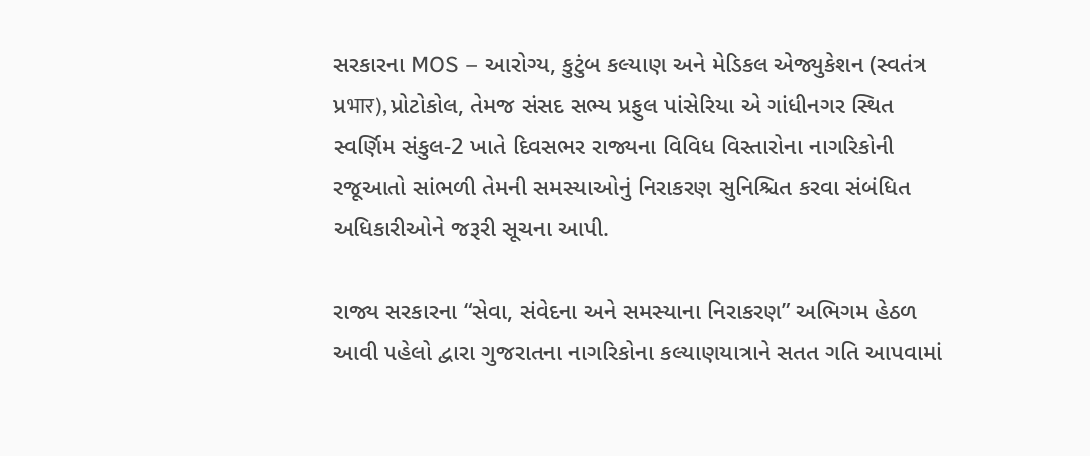સરકારના MOS – આરોગ્ય, કુટુંબ કલ્યાણ અને મેડિકલ એજ્યુકેશન (સ્વતંત્ર પ્રभार), પ્રોટોકોલ, તેમજ સંસદ સભ્ય પ્રફુલ પાંસેરિયા એ ગાંધીનગર સ્થિત સ્વર્ણિમ સંકુલ-2 ખાતે દિવસભર રાજ્યના વિવિધ વિસ્તારોના નાગરિકોની રજૂઆતો સાંભળી તેમની સમસ્યાઓનું નિરાકરણ સુનિશ્ચિત કરવા સંબંધિત અધિકારીઓને જરૂરી સૂચના આપી.

રાજ્ય સરકારના “સેવા, સંવેદના અને સમસ્યાના નિરાકરણ” અભિગમ હેઠળ આવી પહેલો દ્વારા ગુજરાતના નાગરિકોના કલ્યાણયાત્રાને સતત ગતિ આપવામાં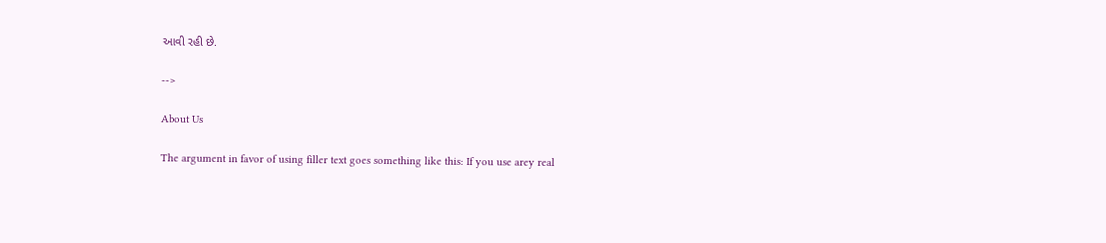આવી રહી છે.

-->

About Us

The argument in favor of using filler text goes something like this: If you use arey real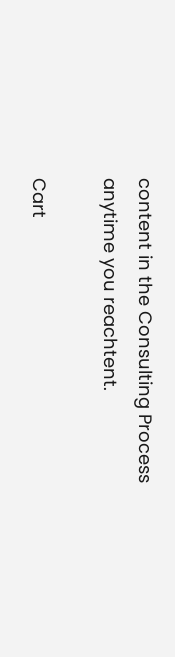content in the Consulting Process anytime you reachtent.

Cart